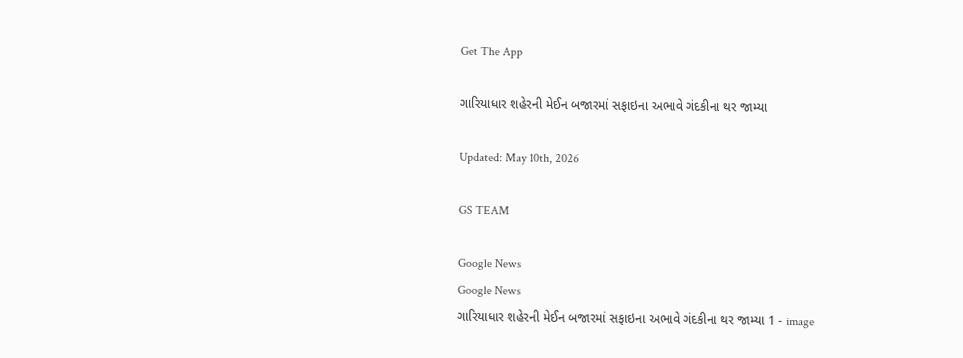Get The App

ગારિયાધાર શહેરની મેઈન બજારમાં સફાઇના અભાવે ગંદકીના થર જામ્યા

Updated: May 10th, 2026

GS TEAM

Google News
Google News
ગારિયાધાર શહેરની મેઈન બજારમાં સફાઇના અભાવે ગંદકીના થર જામ્યા 1 - image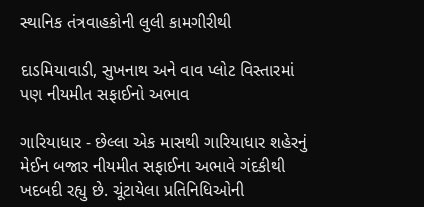સ્થાનિક તંત્રવાહકોની લુલી કામગીરીથી

દાડમિયાવાડી, સુખનાથ અને વાવ પ્લોટ વિસ્તારમાં પણ નીયમીત સફાઈનો અભાવ

ગારિયાધાર - છેલ્લા એક માસથી ગારિયાધાર શહેરનું મેઈન બજાર નીયમીત સફાઈના અભાવે ગંદકીથી ખદબદી રહ્યુ છે. ચૂંટાયેલા પ્રતિનિધિઓની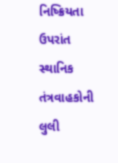નિષ્ક્રિયતા ઉપરાંત સ્થાનિક તંત્રવાહકોની લુલી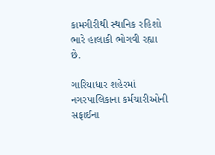કામગીરીથી સ્થાનિક રહિશો ભારે હાલાકી ભોગવી રહ્યા છે.

ગારિયાધાર શહેરમાં નગરપાલિકાના કર્મચારીઓની સફાઈના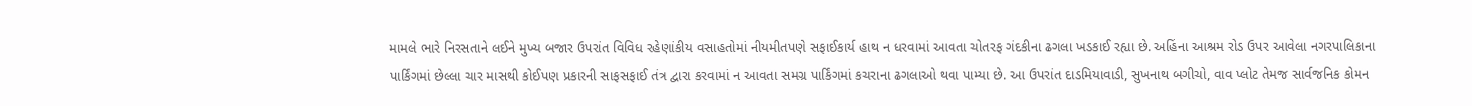મામલે ભારે નિરસતાને લઈને મુખ્ય બજાર ઉપરાંત વિવિધ રહેણાંકીય વસાહતોમાં નીયમીતપણે સફાઈકાર્ય હાથ ન ધરવામાં આવતા ચોતરફ ગંદકીના ઢગલા ખડકાઈ રહ્યા છે. અહિંના આશ્રમ રોડ ઉપર આવેલા નગરપાલિકાના પાર્કિંગમાં છેલ્લા ચાર માસથી કોઈપણ પ્રકારની સાફસફાઈ તંત્ર દ્વારા કરવામાં ન આવતા સમગ્ર પાર્કિંગમાં કચરાના ઢગલાઓ થવા પામ્યા છે. આ ઉપરાંત દાડમિયાવાડી, સુખનાથ બગીચો, વાવ પ્લોટ તેમજ સાર્વજનિક કોમન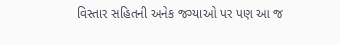વિસ્તાર સહિતની અનેક જગ્યાઓ પર પણ આ જ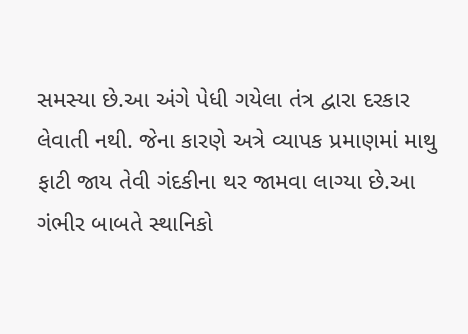સમસ્યા છે.આ અંગે પેધી ગયેલા તંત્ર દ્વારા દરકાર લેવાતી નથી. જેના કારણે અત્રે વ્યાપક પ્રમાણમાં માથુ ફાટી જાય તેવી ગંદકીના થર જામવા લાગ્યા છે.આ ગંભીર બાબતે સ્થાનિકો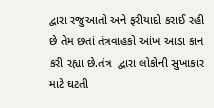દ્વારા રજુઆતો અને ફરીયાદો કરાઈ રહી છે તેમ છતાં તંત્રવાહકો આંખ આડા કાન કરી રહ્યા છે.તંત્ર  દ્વારા લોકોની સુખાકાર માટે ઘટતી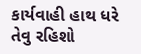કાર્યવાહી હાથ ધરે તેવુ રહિશો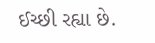ઈચ્છી રહ્યા છે.